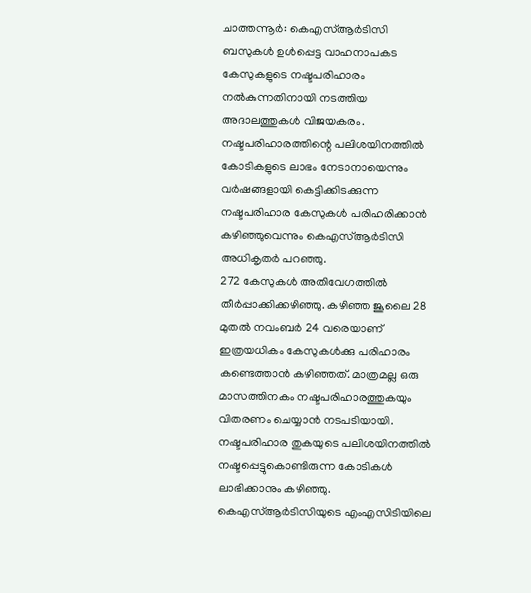ചാത്തന്നൂർ: കെഎസ്ആർടിസി ബസുകൾ ഉൾപ്പെട്ട വാഹനാപകട കേസുകളുടെ നഷ്ടപരിഹാരം നൽകുന്നതിനായി നടത്തിയ അദാലത്തുകൾ വിജയകരം. നഷ്ടപരിഹാരത്തിന്റെ പലിശയിനത്തിൽ കോടികളുടെ ലാഭം നേടാനായെന്നും വർഷങ്ങളായി കെട്ടിക്കിടക്കുന്ന നഷ്ടപരിഹാര കേസുകൾ പരിഹരിക്കാൻ കഴിഞ്ഞുവെന്നും കെഎസ്ആർടിസി അധികൃതർ പറഞ്ഞു.
272 കേസുകൾ അതിവേഗത്തിൽ തീർപ്പാക്കിക്കഴിഞ്ഞു. കഴിഞ്ഞ ജൂലൈ 28 മുതൽ നവംബർ 24 വരെയാണ് ഇത്രയധികം കേസുകൾക്കു പരിഹാരം കണ്ടെത്താൻ കഴിഞ്ഞത്. മാത്രമല്ല ഒരു മാസത്തിനകം നഷ്ടപരിഹാരത്തുകയും വിതരണം ചെയ്യാൻ നടപടിയായി. നഷ്ടപരിഹാര തുകയുടെ പലിശയിനത്തിൽ നഷ്ടപ്പെട്ടുകൊണ്ടിരുന്ന കോടികൾ ലാഭിക്കാനും കഴിഞ്ഞു.
കെഎസ്ആർടിസിയുടെ എംഎസിടിയിലെ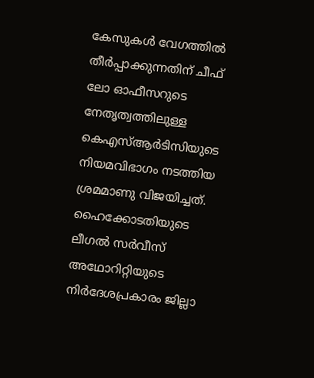കേസുകൾ വേഗത്തിൽ തീർപ്പാക്കുന്നതിന് ചീഫ് ലോ ഓഫീസറുടെ നേതൃത്വത്തിലുള്ള കെഎസ്ആർടിസിയുടെ നിയമവിഭാഗം നടത്തിയ ശ്രമമാണു വിജയിച്ചത്. ഹൈക്കോടതിയുടെ ലീഗൽ സർവീസ് അഥോറിറ്റിയുടെ നിർദേശപ്രകാരം ജില്ലാ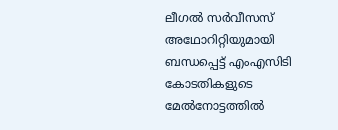ലീഗൽ സർവീസസ് അഥോറിറ്റിയുമായി ബന്ധപ്പെട്ട് എംഎസിടി കോടതികളുടെ മേൽനോട്ടത്തിൽ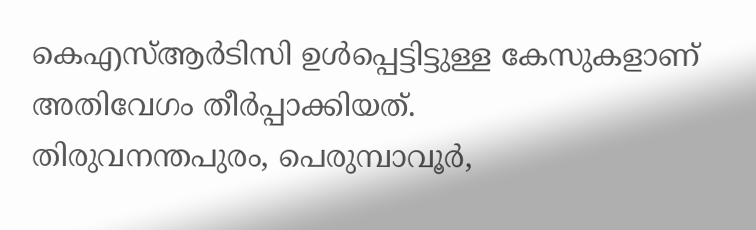കെഎസ്ആർടിസി ഉൾപ്പെട്ടിട്ടുള്ള കേസുകളാണ് അതിവേഗം തീർപ്പാക്കിയത്.
തിരുവനന്തപുരം, പെരുമ്പാവൂർ,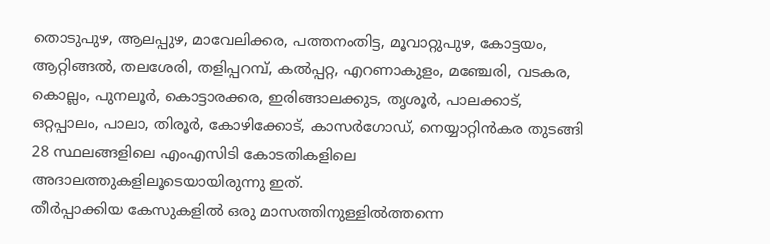തൊടുപുഴ, ആലപ്പുഴ, മാവേലിക്കര, പത്തനംതിട്ട, മൂവാറ്റുപുഴ, കോട്ടയം, ആറ്റിങ്ങൽ, തലശേരി, തളിപ്പറമ്പ്, കൽപ്പറ്റ, എറണാകുളം, മഞ്ചേരി, വടകര, കൊല്ലം, പുനലൂർ, കൊട്ടാരക്കര, ഇരിങ്ങാലക്കുട, തൃശൂർ, പാലക്കാട്, ഒറ്റപ്പാലം, പാലാ, തിരൂർ, കോഴിക്കോട്, കാസർഗോഡ്, നെയ്യാറ്റിൻകര തുടങ്ങി 28 സ്ഥലങ്ങളിലെ എംഎസിടി കോടതികളിലെ അദാലത്തുകളിലൂടെയായിരുന്നു ഇത്.
തീർപ്പാക്കിയ കേസുകളിൽ ഒരു മാസത്തിനുള്ളിൽത്തന്നെ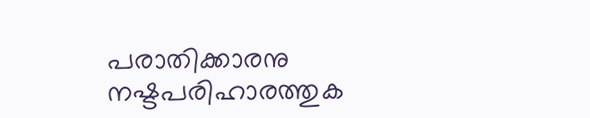പരാതിക്കാരനു നഷ്ടപരിഹാരത്തുക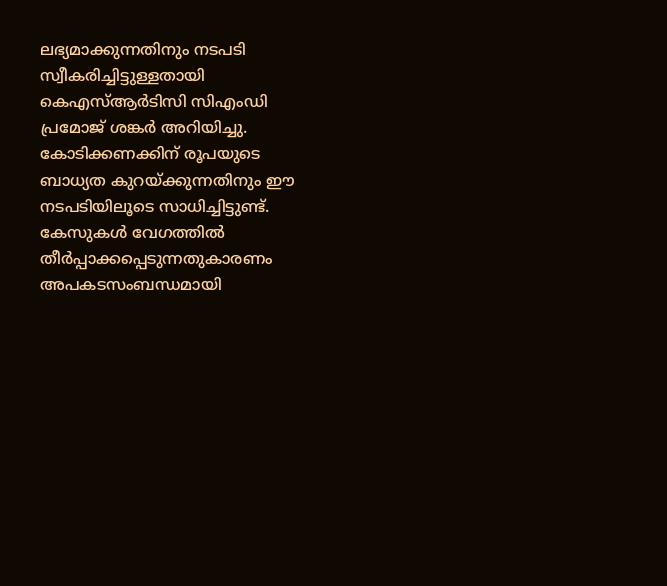ലഭ്യമാക്കുന്നതിനും നടപടി സ്വീകരിച്ചിട്ടുള്ളതായി കെഎസ്ആർടിസി സിഎംഡി പ്രമോജ് ശങ്കർ അറിയിച്ചു. കോടിക്കണക്കിന് രൂപയുടെ ബാധ്യത കുറയ്ക്കുന്നതിനും ഈ നടപടിയിലൂടെ സാധിച്ചിട്ടുണ്ട്. കേസുകൾ വേഗത്തിൽ തീർപ്പാക്കപ്പെടുന്നതുകാരണം അപകടസംബന്ധമായി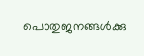പൊതുജനങ്ങൾക്കു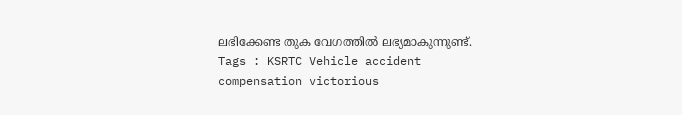ലഭിക്കേണ്ട തുക വേഗത്തിൽ ലഭ്യമാകുന്നുണ്ട്.
Tags : KSRTC Vehicle accident compensation victorious